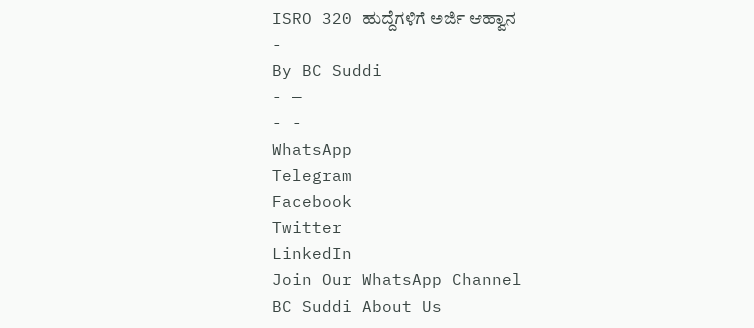ISRO 320 ಹುದ್ದೆಗಳಿಗೆ ಅರ್ಜಿ ಆಹ್ವಾನ
-
By BC Suddi
- —
- -
WhatsApp
Telegram
Facebook
Twitter
LinkedIn
Join Our WhatsApp Channel
BC Suddi About Us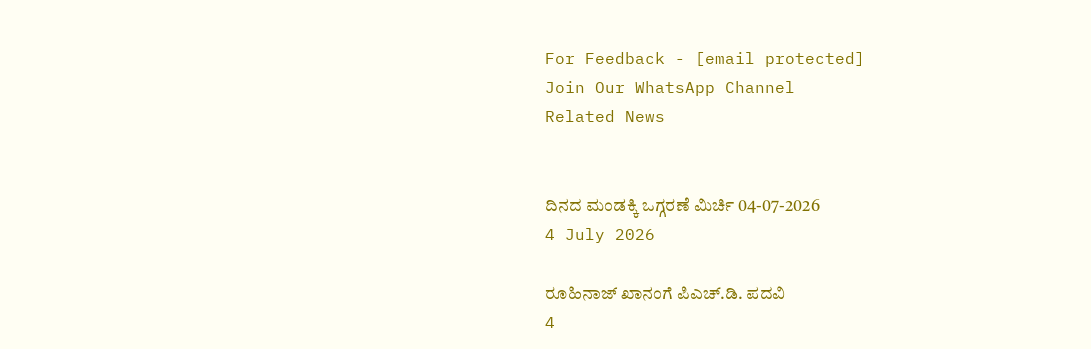For Feedback - [email protected]
Join Our WhatsApp Channel
Related News


ದಿನದ ಮಂಡಕ್ಕಿ ಒಗ್ಗರಣೆ ಮಿರ್ಚಿ 04-07-2026
4 July 2026

ರೂಹಿನಾಜ್ ಖಾನಂಗೆ ಪಿಎಚ್.ಡಿ. ಪದವಿ
4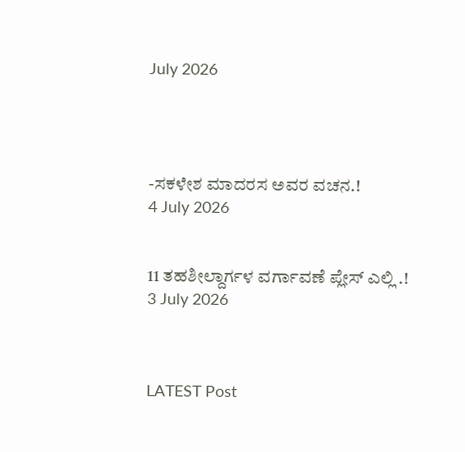July 2026




-ಸಕಳೇಶ ಮಾದರಸ ಅವರ ವಚನ.!
4 July 2026


11 ತಹಶೀಲ್ದಾರ್ಗಳ ವರ್ಗಾವಣೆ ಪ್ಲೇಸ್ ಎಲ್ಲಿ .!
3 July 2026



LATEST Post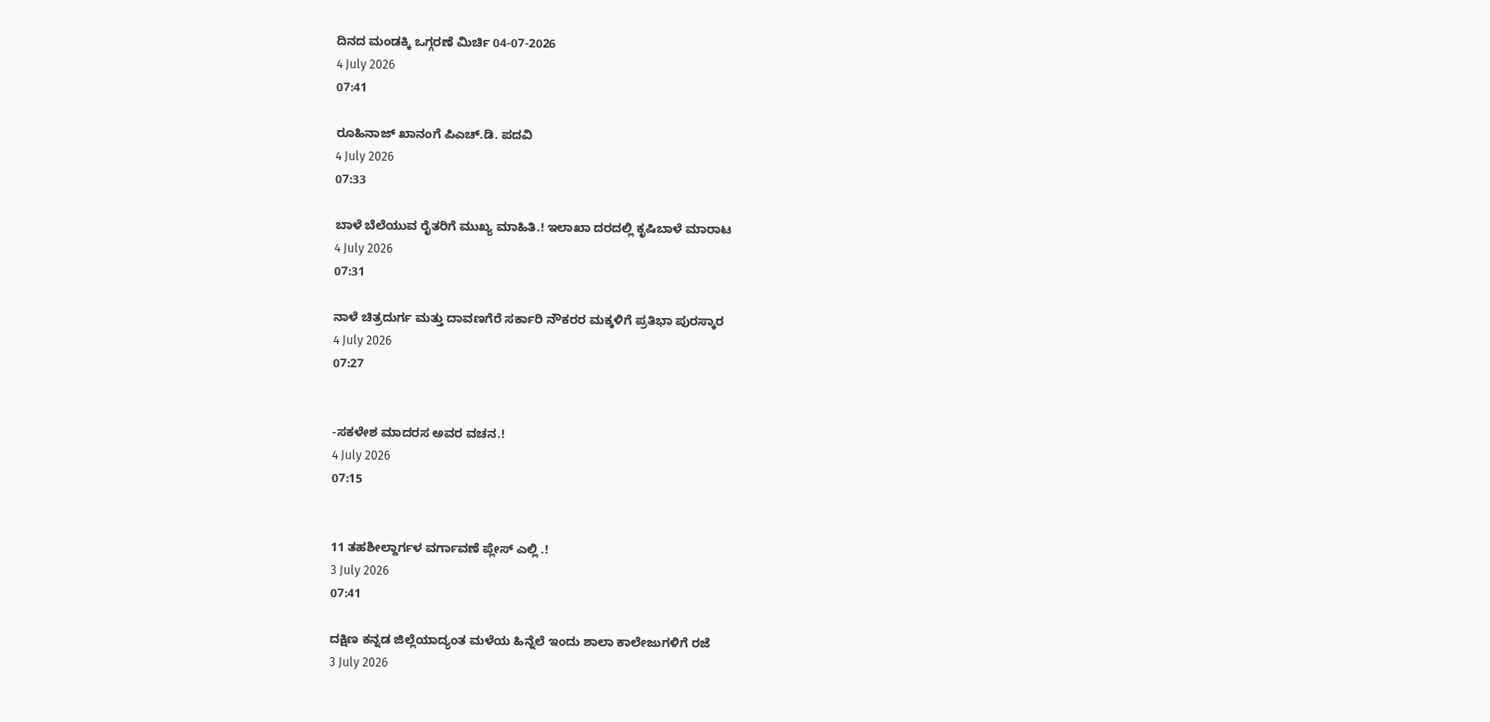ದಿನದ ಮಂಡಕ್ಕಿ ಒಗ್ಗರಣೆ ಮಿರ್ಚಿ 04-07-2026
4 July 2026
07:41

ರೂಹಿನಾಜ್ ಖಾನಂಗೆ ಪಿಎಚ್.ಡಿ. ಪದವಿ
4 July 2026
07:33

ಬಾಳೆ ಬೆಲೆಯುವ ರೈತರಿಗೆ ಮುಖ್ಯ ಮಾಹಿತಿ.! ಇಲಾಖಾ ದರದಲ್ಲಿ ಕೃಷಿಬಾಳೆ ಮಾರಾಟ
4 July 2026
07:31

ನಾಳೆ ಚಿತ್ರದುರ್ಗ ಮತ್ತು ದಾವಣಗೆರೆ ಸರ್ಕಾರಿ ನೌಕರರ ಮಕ್ಕಳಿಗೆ ಪ್ರತಿಭಾ ಪುರಸ್ಕಾರ
4 July 2026
07:27


-ಸಕಳೇಶ ಮಾದರಸ ಅವರ ವಚನ.!
4 July 2026
07:15


11 ತಹಶೀಲ್ದಾರ್ಗಳ ವರ್ಗಾವಣೆ ಪ್ಲೇಸ್ ಎಲ್ಲಿ .!
3 July 2026
07:41

ದಕ್ಷಿಣ ಕನ್ನಡ ಜಿಲ್ಲೆಯಾದ್ಯಂತ ಮಳೆಯ ಹಿನ್ನೆಲೆ ಇಂದು ಶಾಲಾ ಕಾಲೇಜುಗಳಿಗೆ ರಜೆ
3 July 2026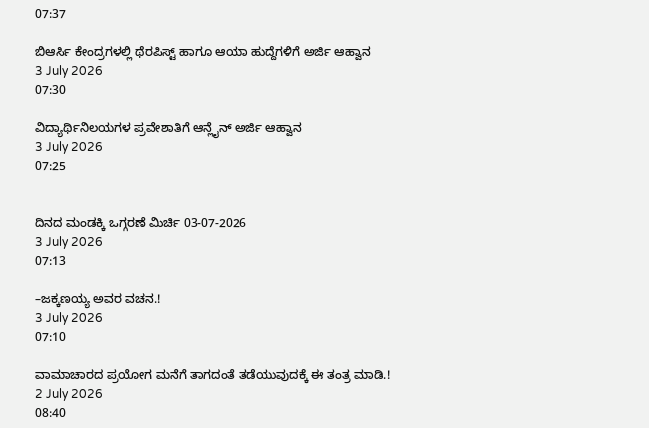07:37

ಬಿಆರ್ಸಿ ಕೇಂದ್ರಗಳಲ್ಲಿ ಥೆರಪಿಸ್ಟ್ ಹಾಗೂ ಆಯಾ ಹುದ್ದೆಗಳಿಗೆ ಅರ್ಜಿ ಆಹ್ವಾನ
3 July 2026
07:30

ವಿದ್ಯಾರ್ಥಿನಿಲಯಗಳ ಪ್ರವೇಶಾತಿಗೆ ಆನ್ಲೈನ್ ಅರ್ಜಿ ಆಹ್ವಾನ
3 July 2026
07:25


ದಿನದ ಮಂಡಕ್ಕಿ ಒಗ್ಗರಣೆ ಮಿರ್ಚಿ 03-07-2026
3 July 2026
07:13

–ಜಕ್ಕಣಯ್ಯ ಅವರ ವಚನ.!
3 July 2026
07:10

ವಾಮಾಚಾರದ ಪ್ರಯೋಗ ಮನೆಗೆ ತಾಗದಂತೆ ತಡೆಯುವುದಕ್ಕೆ ಈ ತಂತ್ರ ಮಾಡಿ.!
2 July 2026
08:40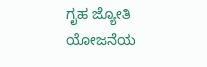ಗೃಹ ಜ್ಯೋತಿ ಯೋಜನೆಯ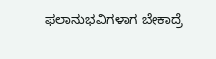ಫಲಾನುಭವಿಗಳಾಗ ಬೇಕಾದ್ರೆ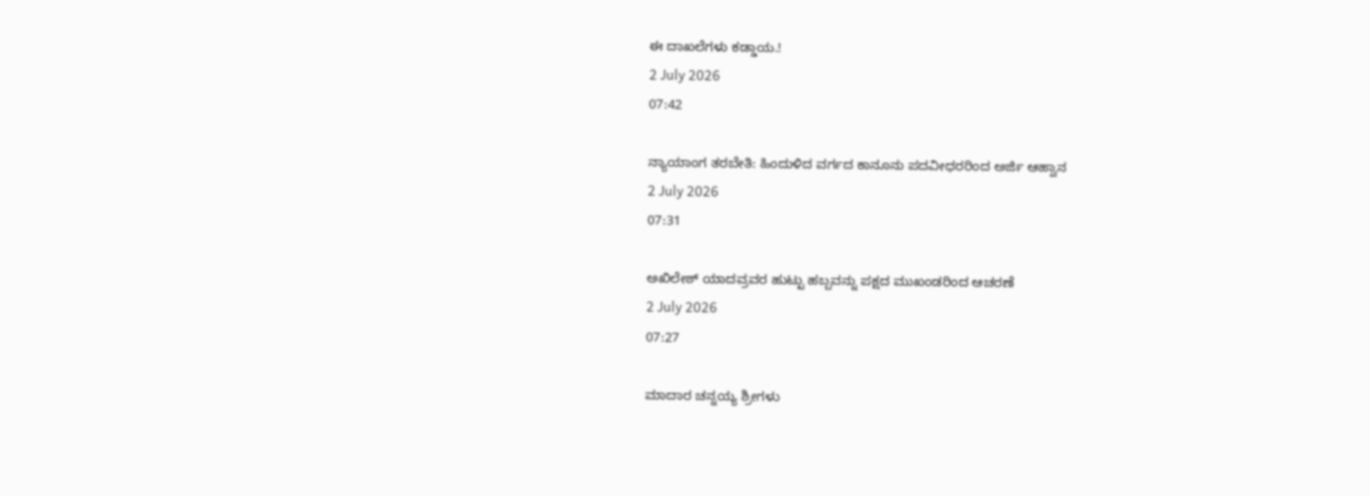ಈ ದಾಖಲೆಗಳು ಕಡ್ಡಾಯ.!
2 July 2026
07:42

ನ್ಯಾಯಾಂಗ ತರಬೇತಿ: ಹಿಂದುಳಿದ ವರ್ಗದ ಕಾನೂನು ಪದವೀಧರರಿಂದ ಅರ್ಜಿ ಆಹ್ವಾನ
2 July 2026
07:31

ಅಖಿಲೇಶ್ ಯಾದವ್ರವರ ಹುಟ್ಟು ಹಬ್ಬವನ್ನು ಪಕ್ಷದ ಮುಖಂಡರಿಂದ ಆಚರಣೆ
2 July 2026
07:27

ಮಾದಾರ ಚನ್ನಯ್ಯ ಶ್ರೀಗಳು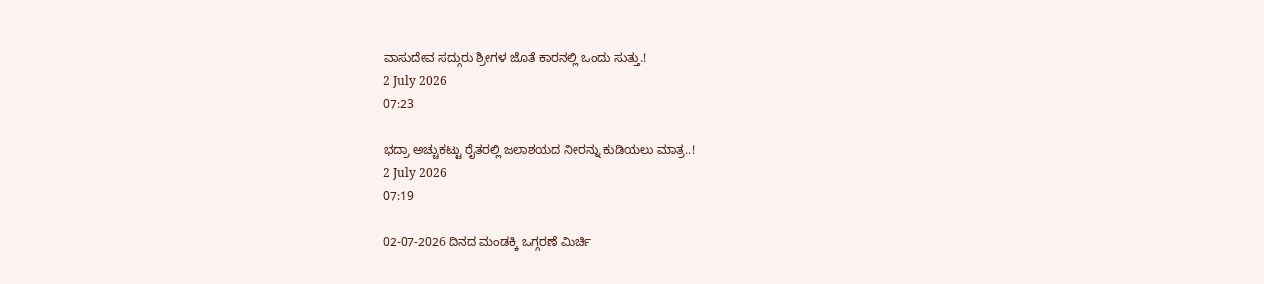ವಾಸುದೇವ ಸದ್ಗುರು ಶ್ರೀಗಳ ಜೊತೆ ಕಾರನಲ್ಲಿ ಒಂದು ಸುತ್ತು.!
2 July 2026
07:23

ಭದ್ರಾ ಅಚ್ಚುಕಟ್ಟು ರೈತರಲ್ಲಿ ಜಲಾಶಯದ ನೀರನ್ನು ಕುಡಿಯಲು ಮಾತ್ರ..!
2 July 2026
07:19

02-07-2026 ದಿನದ ಮಂಡಕ್ಕಿ ಒಗ್ಗರಣೆ ಮಿರ್ಚಿ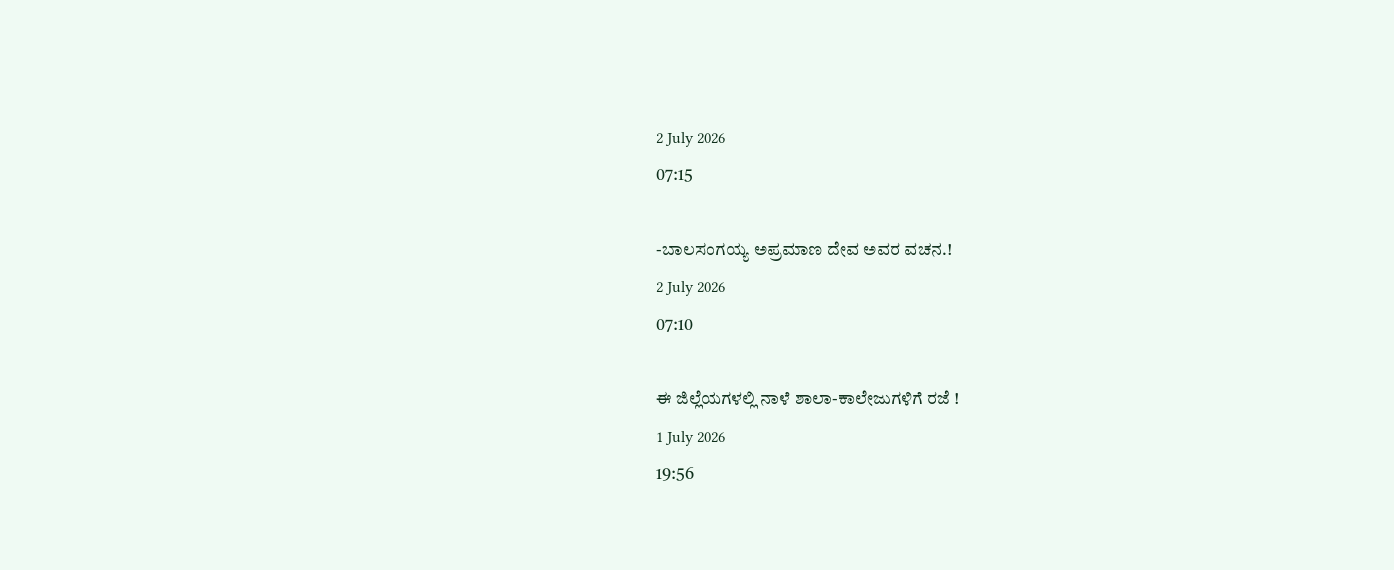2 July 2026
07:15

-ಬಾಲಸಂಗಯ್ಯ ಅಪ್ರಮಾಣ ದೇವ ಅವರ ವಚನ.!
2 July 2026
07:10

ಈ ಜಿಲ್ಲೆಯಗಳಲ್ಲಿ ನಾಳೆ ಶಾಲಾ-ಕಾಲೇಜುಗಳಿಗೆ ರಜೆ !
1 July 2026
19:56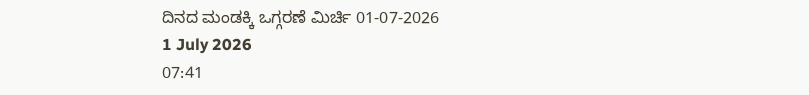ದಿನದ ಮಂಡಕ್ಕಿ ಒಗ್ಗರಣೆ ಮಿರ್ಚಿ 01-07-2026
1 July 2026
07:41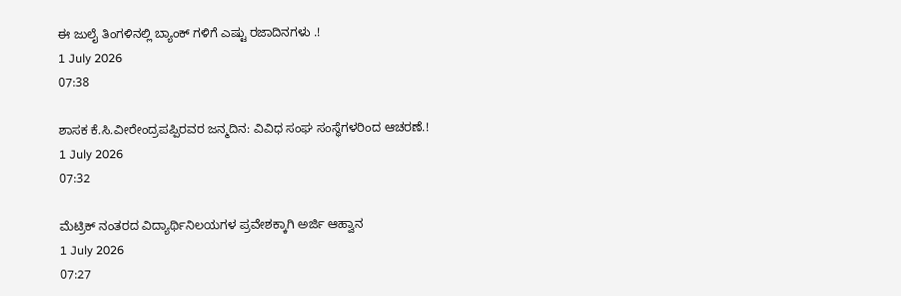ಈ ಜುಲೈ ತಿಂಗಳಿನಲ್ಲಿ ಬ್ಯಾಂಕ್ ಗಳಿಗೆ ಎಷ್ಟು ರಜಾದಿನಗಳು .!
1 July 2026
07:38

ಶಾಸಕ ಕೆ.ಸಿ.ವೀರೇಂದ್ರಪಪ್ಪಿರವರ ಜನ್ಮದಿನ: ವಿವಿಧ ಸಂಘ ಸಂಸ್ಥೆಗಳರಿಂದ ಆಚರಣೆ.!
1 July 2026
07:32

ಮೆಟ್ರಿಕ್ ನಂತರದ ವಿದ್ಯಾರ್ಥಿನಿಲಯಗಳ ಪ್ರವೇಶಕ್ಕಾಗಿ ಅರ್ಜಿ ಆಹ್ವಾನ
1 July 2026
07:27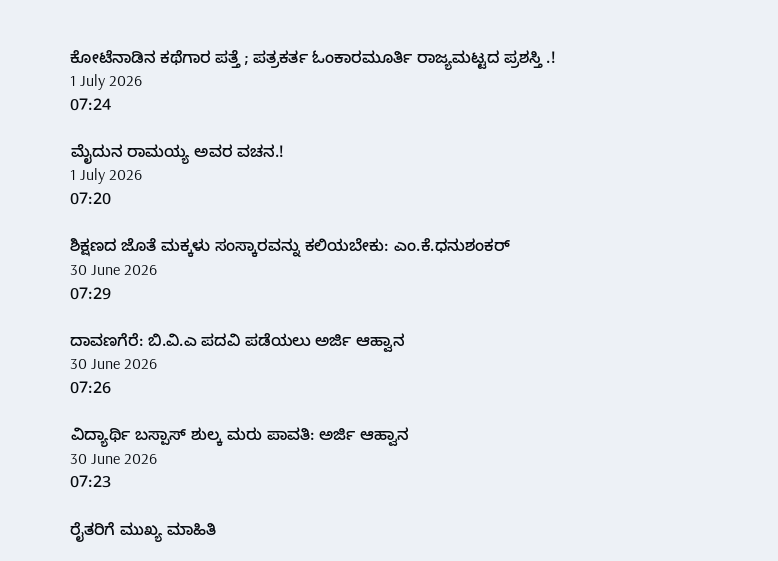ಕೋಟೆನಾಡಿನ ಕಥೆಗಾರ ಪತ್ತೆ ; ಪತ್ರಕರ್ತ ಓಂಕಾರಮೂರ್ತಿ ರಾಜ್ಯಮಟ್ಟದ ಪ್ರಶಸ್ತಿ .!
1 July 2026
07:24

ಮೈದುನ ರಾಮಯ್ಯ ಅವರ ವಚನ.!
1 July 2026
07:20

ಶಿಕ್ಷಣದ ಜೊತೆ ಮಕ್ಕಳು ಸಂಸ್ಕಾರವನ್ನು ಕಲಿಯಬೇಕು: ಎಂ.ಕೆ.ಧನುಶಂಕರ್
30 June 2026
07:29

ದಾವಣಗೆರೆ: ಬಿ.ವಿ.ಎ ಪದವಿ ಪಡೆಯಲು ಅರ್ಜಿ ಆಹ್ವಾನ
30 June 2026
07:26

ವಿದ್ಯಾರ್ಥಿ ಬಸ್ಪಾಸ್ ಶುಲ್ಕ ಮರು ಪಾವತಿ: ಅರ್ಜಿ ಆಹ್ವಾನ
30 June 2026
07:23

ರೈತರಿಗೆ ಮುಖ್ಯ ಮಾಹಿತಿ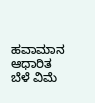ಹವಾಮಾನ ಆಧಾರಿತ ಬೆಳೆ ವಿಮೆ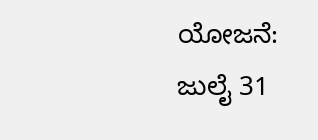ಯೋಜನೆ: ಜುಲೈ 31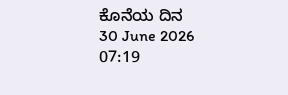ಕೊನೆಯ ದಿನ
30 June 2026
07:19